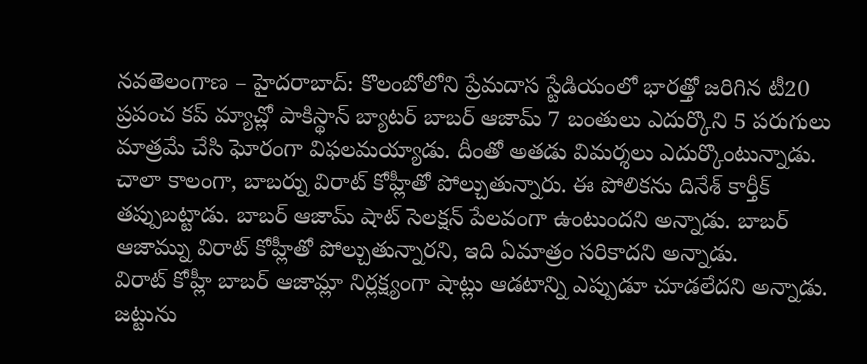నవతెలంగాణ – హైదరాబాద్: కొలంబోలోని ప్రేమదాస స్టేడియంలో భారత్తో జరిగిన టీ20 ప్రపంచ కప్ మ్యాచ్లో పాకిస్థాన్ బ్యాటర్ బాబర్ ఆజామ్ 7 బంతులు ఎదుర్కొని 5 పరుగులు మాత్రమే చేసి ఘోరంగా విఫలమయ్యాడు. దీంతో అతడు విమర్శలు ఎదుర్కొంటున్నాడు. చాలా కాలంగా, బాబర్ను విరాట్ కోహ్లీతో పోల్చుతున్నారు. ఈ పోలికను దినేశ్ కార్తీక్ తప్పుబట్టాడు. బాబర్ ఆజామ్ షాట్ సెలక్షన్ పేలవంగా ఉంటుందని అన్నాడు. బాబర్ ఆజామ్ను విరాట్ కోహ్లీతో పోల్చుతున్నారని, ఇది ఏమాత్రం సరికాదని అన్నాడు.
విరాట్ కోహ్లీ బాబర్ ఆజామ్లా నిర్లక్ష్యంగా షాట్లు ఆడటాన్ని ఎప్పుడూ చూడలేదని అన్నాడు. జట్టును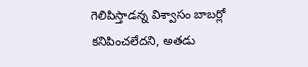గెలిపిస్తాడన్న విశ్వాసం బాబర్లో కనిపించలేదని, అతడు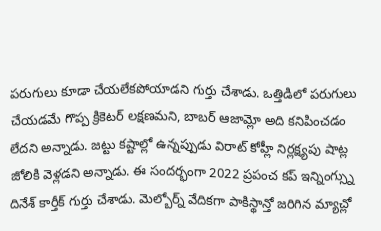పరుగులు కూడా చేయలేకపోయాడని గుర్తు చేశాడు. ఒత్తిడిలో పరుగులు చేయడమే గొప్ప క్రికెటర్ లక్షణమని, బాబర్ ఆజామ్లో అది కనిపించడం లేదని అన్నాడు. జట్టు కష్టాల్లో ఉన్నప్పుడు విరాట్ కోహ్లీ నిర్లక్ష్యపు షాట్ల జోలికి వెళ్లడని అన్నాడు. ఈ సందర్భంగా 2022 ప్రపంచ కప్ ఇన్నింగ్స్ను దినేశ్ కార్తీక్ గుర్తు చేశాడు. మెల్బోర్న్ వేదికగా పాకిస్థాన్తో జరిగిన మ్యాచ్లో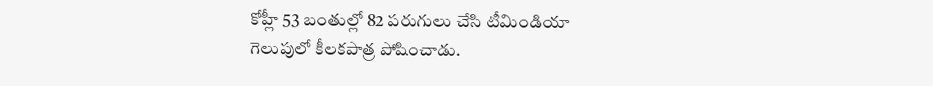కోహ్లీ 53 బంతుల్లో 82 పరుగులు చేసి టీమిండియా గెలుపులో కీలకపాత్ర పోషించాడు.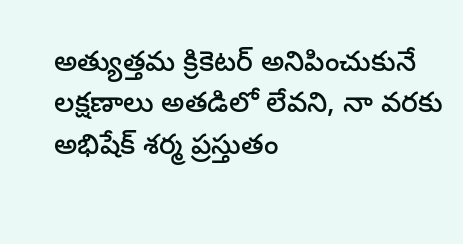అత్యుత్తమ క్రికెటర్ అనిపించుకునే లక్షణాలు అతడిలో లేవని, నా వరకు అభిషేక్ శర్మ ప్రస్తుతం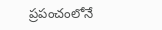ప్రపంచంలోనే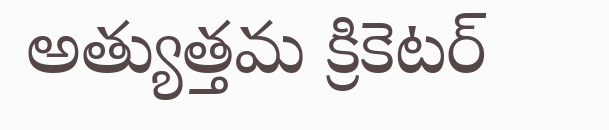అత్యుత్తమ క్రికెటర్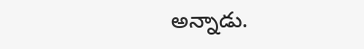అన్నాడు.